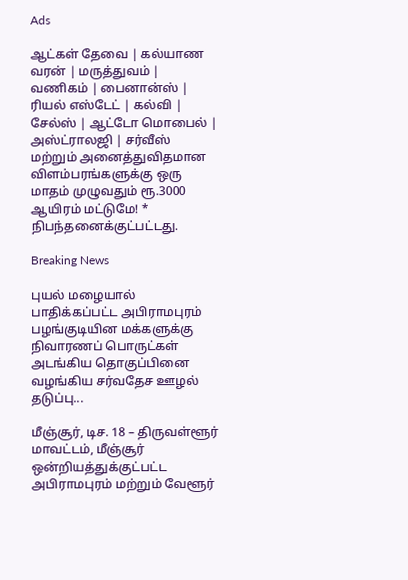Ads

ஆட்கள் தேவை | கல்யாண வரன் | மருத்துவம் | வணிகம் | பைனான்ஸ் | ரியல் எஸ்டேட் | கல்வி | சேல்ஸ் | ஆட்டோ மொபைல் | அஸ்ட்ராலஜி | சர்வீஸ் மற்றும் அனைத்துவிதமான விளம்பரங்களுக்கு ஒரு மாதம் முழுவதும் ரூ.3000 ஆயிரம் மட்டுமே! * நிபந்தனைக்குட்பட்டது.

Breaking News

புயல் மழையால் பாதிக்கப்பட்ட அபிராமபுரம் பழங்குடியின மக்களுக்கு நிவாரணப் பொருட்கள் அடங்கிய தொகுப்பினை வழங்கிய சர்வதேச ஊழல் தடுப்பு...

மீஞ்சூர், டிச. 18 – திருவள்ளூர் மாவட்டம், மீஞ்சூர் ஒன்றியத்துக்குட்பட்ட அபிராமபுரம் மற்றும் வேளூர்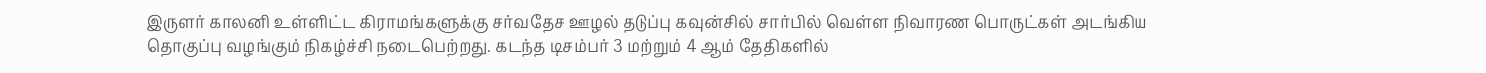இருளர் காலனி உள்ளிட்ட கிராமங்களுக்கு சர்வதேச ஊழல் தடுப்பு கவுன்சில் சார்பில் வெள்ள நிவாரண பொருட்கள் அடங்கிய தொகுப்பு வழங்கும் நிகழ்ச்சி நடைபெற்றது. கடந்த டிசம்பர் 3 மற்றும் 4 ஆம் தேதிகளில்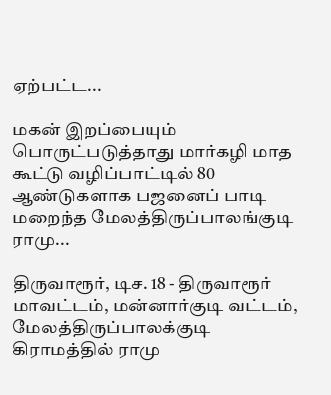ஏற்பட்ட...

மகன் இறப்பையும் பொருட்படுத்தாது மார்கழி மாத கூட்டு வழிப்பாட்டில் 80 ஆண்டுகளாக பஜனைப் பாடி மறைந்த மேலத்திருப்பாலங்குடி ராமு...

திருவாரூர், டிச. 18 - திருவாரூர் மாவட்டம், மன்னார்குடி வட்டம், மேலத்திருப்பாலக்குடி கிராமத்தில் ராமு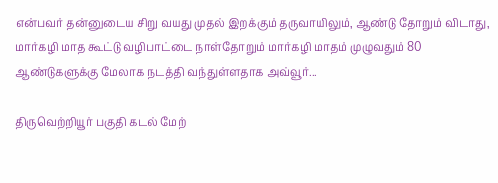என்பவர் தன்னுடைய சிறு வயது முதல் இறக்கும் தருவாயிலும், ஆண்டு தோறும் விடாது, மார்கழி மாத கூட்டு வழிபாட்டை நாள்தோறும் மார்கழி மாதம் முழுவதும் 80 ஆண்டுகளுக்கு மேலாக நடத்தி வந்துள்ளதாக அவ்வூர்...

திருவெற்றியூர் பகுதி கடல் மேற்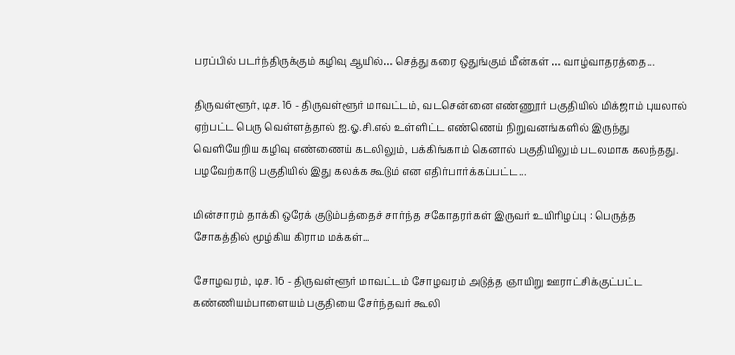பரப்பில் படர்ந்திருக்கும் கழிவு ஆயில்… செத்து கரை ஒதுங்கும் மீன்கள் … வாழ்வாதரத்தை...

திருவள்ளூர், டிச. 16 - திருவள்ளூர் மாவட்டம், வடசென்னை எண்ணூர் பகுதியில் மிக்ஜாம் புயலால் ஏற்பட்ட பெரு வெள்ளத்தால் ஐ.ஓ.சி.எல் உள்ளிட்ட எண்ணெய் நிறுவனங்களில் இருந்து வெளியேறிய கழிவு எண்ணைய் கடலிலும், பக்கிங்காம் கெனால் பகுதியிலும் படலமாக கலந்தது. பழவேற்காடு பகுதியில் இது கலக்க கூடும் என எதிர்பார்க்கப்பட்ட...

மின்சாரம் தாக்கி ஒரேக் குடும்பத்தைச் சார்ந்த சகோதரர்கள் இருவர் உயிரிழப்பு : பெருத்த சோகத்தில் மூழ்கிய கிராம மக்கள்...

சோழவரம், டிச. 16 - திருவள்ளூர் மாவட்டம் சோழவரம் அடுத்த ஞாயிறு ஊராட்சிக்குட்பட்ட கண்ணியம்பாளையம் பகுதியை சேர்ந்தவர் கூலி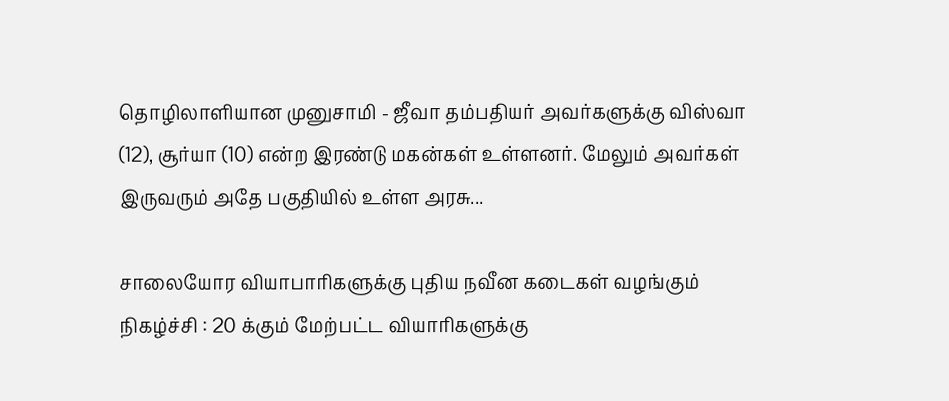தொழிலாளியான முனுசாமி - ஜீவா தம்பதியர் அவர்களுக்கு விஸ்வா (12), சூர்யா (10) என்ற இரண்டு மகன்கள் உள்ளனர். மேலும் அவர்கள் இருவரும் அதே பகுதியில் உள்ள அரசு...

சாலையோர வியாபாரிகளுக்கு புதிய நவீன கடைகள் வழங்கும் நிகழ்ச்சி : 20 க்கும் மேற்பட்ட வியாரிகளுக்கு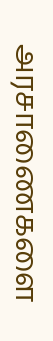அரசாணைகளை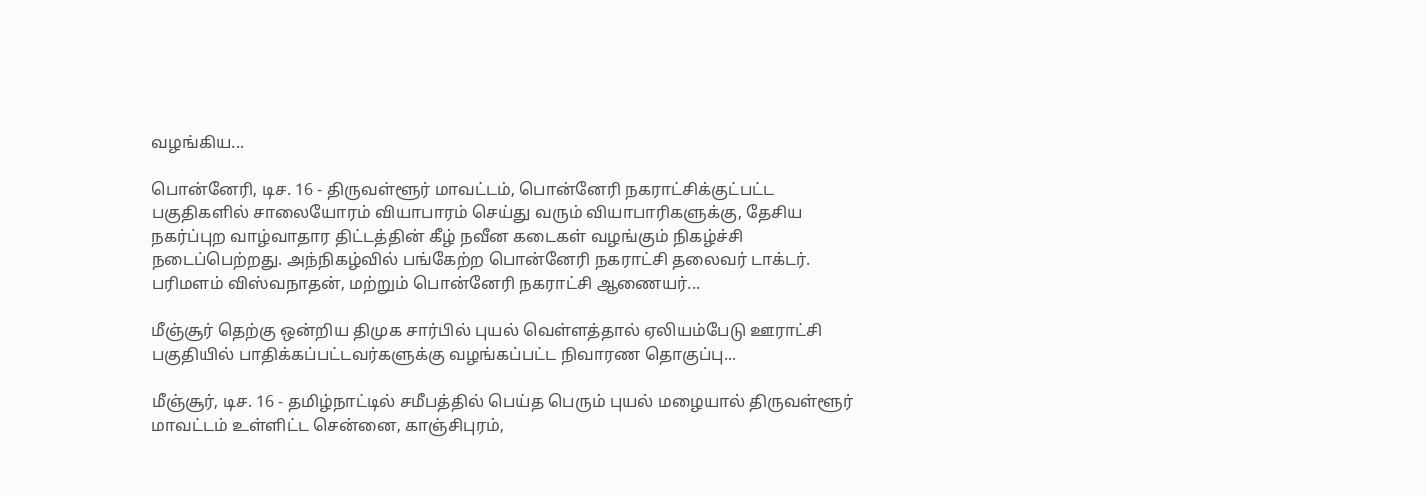வழங்கிய...

பொன்னேரி, டிச. 16 - திருவள்ளூர் மாவட்டம், பொன்னேரி நகராட்சிக்குட்பட்ட பகுதிகளில் சாலையோரம் வியாபாரம் செய்து வரும் வியாபாரிகளுக்கு, தேசிய நகர்ப்புற வாழ்வாதார திட்டத்தின் கீழ் நவீன கடைகள் வழங்கும் நிகழ்ச்சி நடைப்பெற்றது. அந்நிகழ்வில் பங்கேற்ற பொன்னேரி நகராட்சி தலைவர் டாக்டர். பரிமளம் விஸ்வநாதன், மற்றும் பொன்னேரி நகராட்சி ஆணையர்...

மீஞ்சூர் தெற்கு ஒன்றிய திமுக சார்பில் புயல் வெள்ளத்தால் ஏலியம்பேடு ஊராட்சி பகுதியில் பாதிக்கப்பட்டவர்களுக்கு வழங்கப்பட்ட நிவாரண தொகுப்பு...

மீஞ்சூர், டிச. 16 - தமிழ்நாட்டில் சமீபத்தில் பெய்த பெரும் புயல் மழையால் திருவள்ளூர் மாவட்டம் உள்ளிட்ட சென்னை, காஞ்சிபுரம்,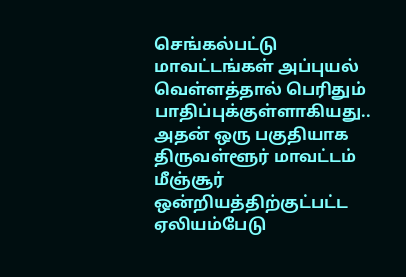செங்கல்பட்டு மாவட்டங்கள் அப்புயல் வெள்ளத்தால் பெரிதும் பாதிப்புக்குள்ளாகியது.. அதன் ஒரு பகுதியாக திருவள்ளூர் மாவட்டம் மீஞ்சூர் ஒன்றியத்திற்குட்பட்ட ஏலியம்பேடு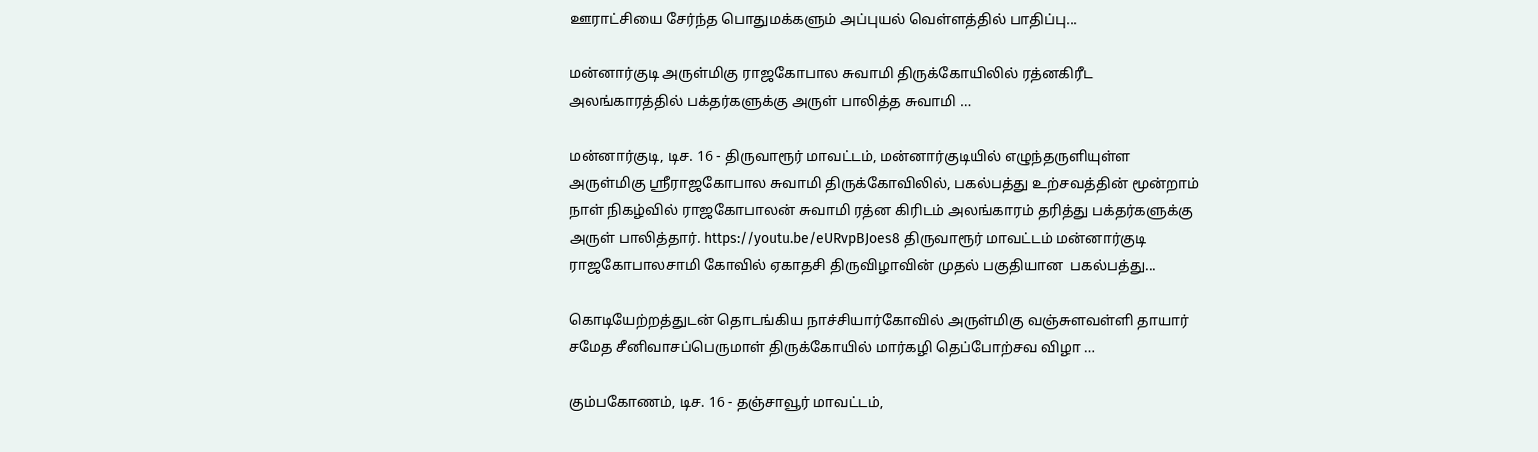ஊராட்சியை சேர்ந்த பொதுமக்களும் அப்புயல் வெள்ளத்தில் பாதிப்பு...

மன்னார்குடி அருள்மிகு ராஜகோபால சுவாமி திருக்கோயிலில் ரத்னகிரீட அலங்காரத்தில் பக்தர்களுக்கு அருள் பாலித்த சுவாமி …

மன்னார்குடி, டிச. 16 - திருவாரூர் மாவட்டம், மன்னார்குடியில் எழுந்தருளியுள்ள அருள்மிகு ஸ்ரீராஜகோபால சுவாமி திருக்கோவிலில், பகல்பத்து உற்சவத்தின் மூன்றாம் நாள் நிகழ்வில் ராஜகோபாலன் சுவாமி ரத்ன கிரிடம் அலங்காரம் தரித்து பக்தர்களுக்கு அருள் பாலித்தார். https://youtu.be/eURvpBJoes8 திருவாரூர் மாவட்டம் மன்னார்குடி ராஜகோபாலசாமி கோவில் ஏகாதசி திருவிழாவின் முதல் பகுதியான  பகல்பத்து...

கொடியேற்றத்துடன் தொடங்கிய நாச்சியார்கோவில் அருள்மிகு வஞ்சுளவள்ளி தாயார் சமேத சீனிவாசப்பெருமாள் திருக்கோயில் மார்கழி தெப்போற்சவ விழா …

கும்பகோணம், டிச. 16 - தஞ்சாவூர் மாவட்டம்,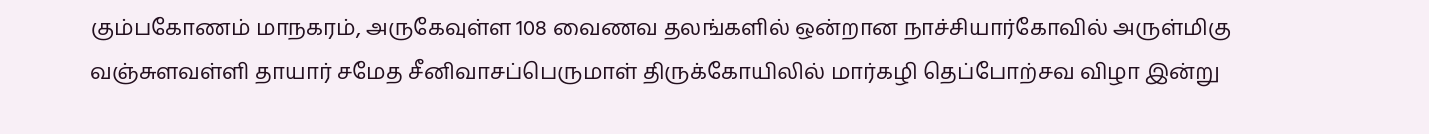கும்பகோணம் மாநகரம், அருகேவுள்ள 108 வைணவ தலங்களில் ஒன்றான நாச்சியார்கோவில் அருள்மிகு வஞ்சுளவள்ளி தாயார் சமேத சீனிவாசப்பெருமாள் திருக்கோயிலில் மார்கழி தெப்போற்சவ விழா இன்று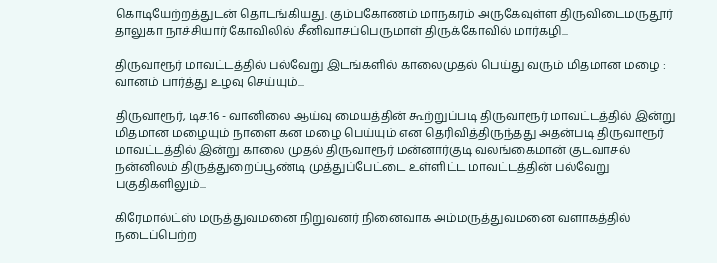கொடியேற்றத்துடன் தொடங்கியது. கும்பகோணம் மாநகரம் அருகேவுள்ள திருவிடைமருதூர் தாலுகா நாச்சியார் கோவிலில் சீனிவாசப்பெருமாள் திருக்கோவில் மார்கழி...

திருவாரூர் மாவட்டத்தில் பல்வேறு இடங்களில் காலைமுதல் பெய்து வரும் மிதமான மழை : வானம் பார்த்து உழவு செய்யும்...

திருவாரூர், டிச.16 - வானிலை ஆய்வு மையத்தின் கூற்றுப்படி திருவாரூர் மாவட்டத்தில் இன்று மிதமான மழையும் நாளை கன மழை பெய்யும் என தெரிவித்திருந்தது அதன்படி திருவாரூர் மாவட்டத்தில் இன்று காலை முதல் திருவாரூர் மன்னார்குடி வலங்கைமான் குடவாசல் நன்னிலம் திருத்துறைப்பூண்டி முத்துப்பேட்டை உள்ளிட்ட மாவட்டத்தின் பல்வேறு பகுதிகளிலும்...

கிரேமால்ட்ஸ் மருத்துவமனை நிறுவனர் நினைவாக அம்மருத்துவமனை வளாகத்தில் நடைப்பெற்ற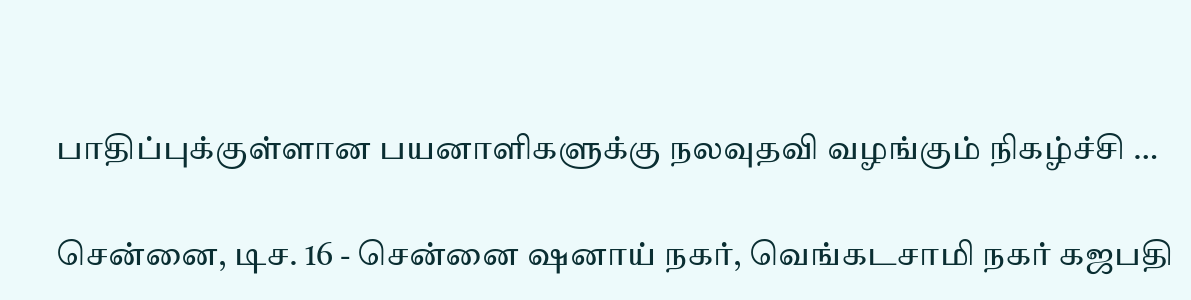பாதிப்புக்குள்ளான பயனாளிகளுக்கு நலவுதவி வழங்கும் நிகழ்ச்சி …

சென்னை, டிச. 16 - சென்னை ஷனாய் நகர், வெங்கடசாமி நகர் கஜபதி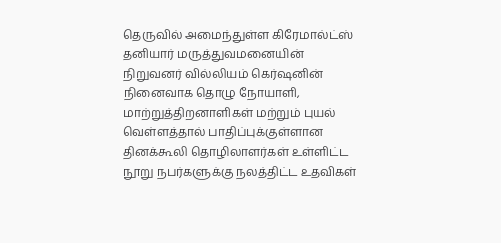தெருவில் அமைந்துள்ள கிரேமால்ட்ஸ் தனியார் மருத்துவமனையின் நிறுவனர் வில்லியம் கெர்ஷனின் நினைவாக தொழு நோயாளி, மாற்றுத்திறனாளிகள் மற்றும் புயல் வெள்ளத்தால் பாதிப்புக்குள்ளான தினக்கூலி தொழிலாளர்கள் உள்ளிட்ட நூறு நபர்களுக்கு நலத்திட்ட உதவிகள்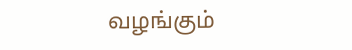வழங்கும்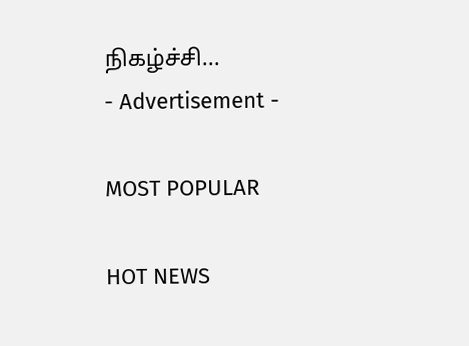நிகழ்ச்சி...
- Advertisement -

MOST POPULAR

HOT NEWS